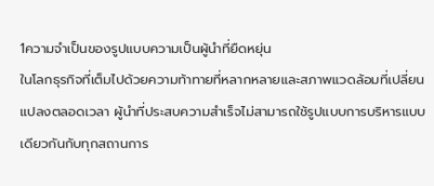1ความจำเป็นของรูปแบบความเป็นผู้นำที่ยืดหยุ่น
ในโลกธุรกิจที่เต็มไปด้วยความท้าทายที่หลากหลายและสภาพแวดล้อมที่เปลี่ยนแปลงตลอดเวลา ผู้นำที่ประสบความสำเร็จไม่สามารถใช้รูปแบบการบริหารแบบเดียวกันกับทุกสถานการ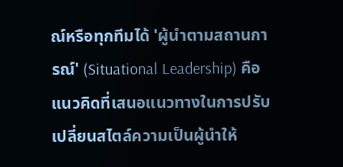ณ์หรือทุกทีมได้ 'ผู้นำตามสถานการณ์' (Situational Leadership) คือแนวคิดที่เสนอแนวทางในการปรับเปลี่ยนสไตล์ความเป็นผู้นำให้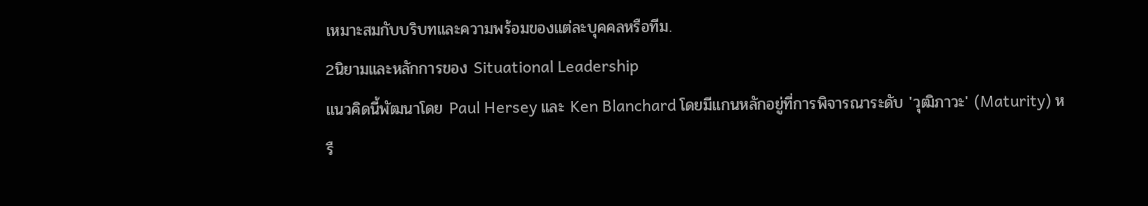เหมาะสมกับบริบทและความพร้อมของแต่ละบุคคลหรือทีม.
2นิยามและหลักการของ Situational Leadership
แนวคิดนี้พัฒนาโดย Paul Hersey และ Ken Blanchard โดยมีแกนหลักอยู่ที่การพิจารณาระดับ 'วุฒิภาวะ' (Maturity) หรื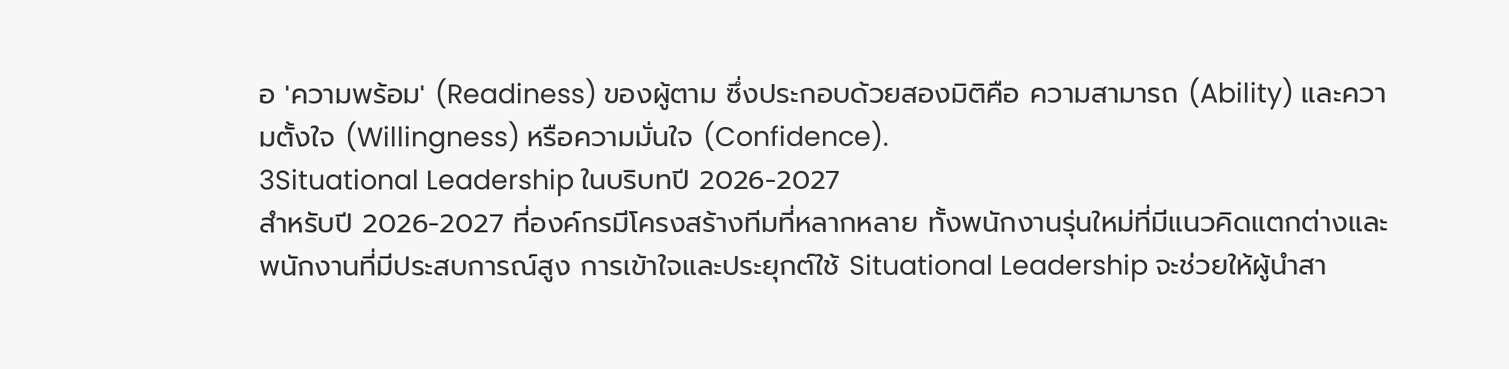อ 'ความพร้อม' (Readiness) ของผู้ตาม ซึ่งประกอบด้วยสองมิติคือ ความสามารถ (Ability) และความตั้งใจ (Willingness) หรือความมั่นใจ (Confidence).
3Situational Leadership ในบริบทปี 2026-2027
สำหรับปี 2026-2027 ที่องค์กรมีโครงสร้างทีมที่หลากหลาย ทั้งพนักงานรุ่นใหม่ที่มีแนวคิดแตกต่างและพนักงานที่มีประสบการณ์สูง การเข้าใจและประยุกต์ใช้ Situational Leadership จะช่วยให้ผู้นำสา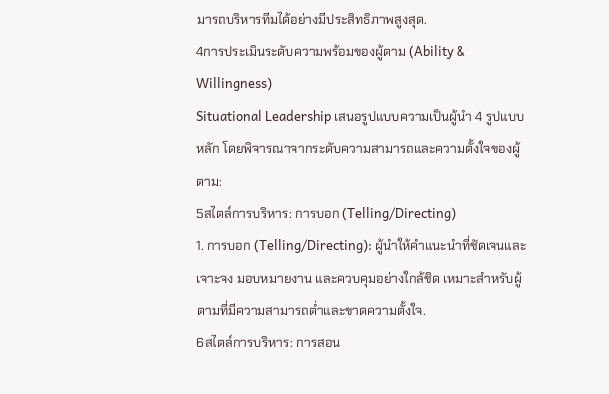มารถบริหารทีมได้อย่างมีประสิทธิภาพสูงสุด.
4การประเมินระดับความพร้อมของผู้ตาม (Ability & Willingness)
Situational Leadership เสนอรูปแบบความเป็นผู้นำ 4 รูปแบบหลัก โดยพิจารณาจากระดับความสามารถและความตั้งใจของผู้ตาม:
5สไตล์การบริหาร: การบอก (Telling/Directing)
1. การบอก (Telling/Directing): ผู้นำให้คำแนะนำที่ชัดเจนและเจาะจง มอบหมายงาน และควบคุมอย่างใกล้ชิด เหมาะสำหรับผู้ตามที่มีความสามารถต่ำและขาดความตั้งใจ.
6สไตล์การบริหาร: การสอน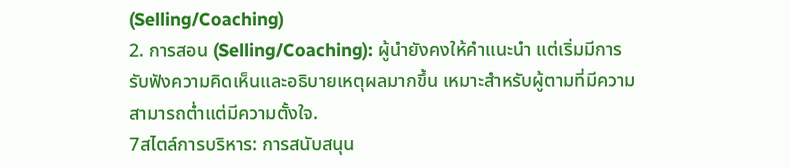(Selling/Coaching)
2. การสอน (Selling/Coaching): ผู้นำยังคงให้คำแนะนำ แต่เริ่มมีการรับฟังความคิดเห็นและอธิบายเหตุผลมากขึ้น เหมาะสำหรับผู้ตามที่มีความสามารถต่ำแต่มีความตั้งใจ.
7สไตล์การบริหาร: การสนับสนุน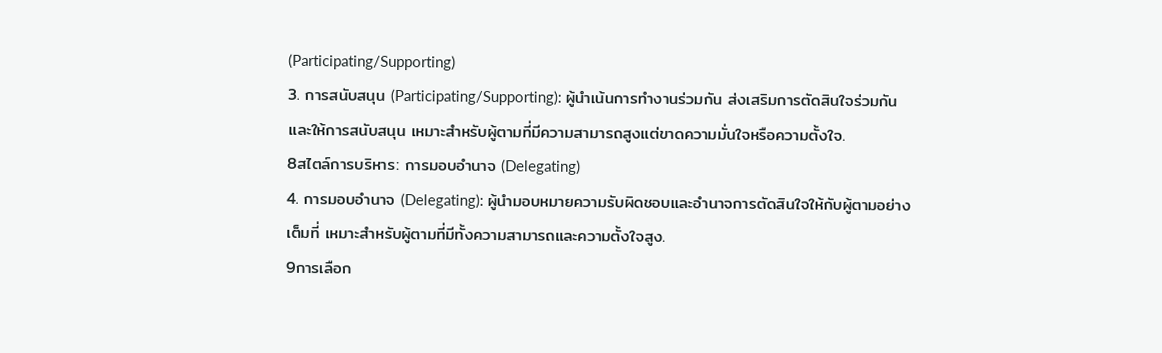(Participating/Supporting)
3. การสนับสนุน (Participating/Supporting): ผู้นำเน้นการทำงานร่วมกัน ส่งเสริมการตัดสินใจร่วมกัน และให้การสนับสนุน เหมาะสำหรับผู้ตามที่มีความสามารถสูงแต่ขาดความมั่นใจหรือความตั้งใจ.
8สไตล์การบริหาร: การมอบอำนาจ (Delegating)
4. การมอบอำนาจ (Delegating): ผู้นำมอบหมายความรับผิดชอบและอำนาจการตัดสินใจให้กับผู้ตามอย่างเต็มที่ เหมาะสำหรับผู้ตามที่มีทั้งความสามารถและความตั้งใจสูง.
9การเลือก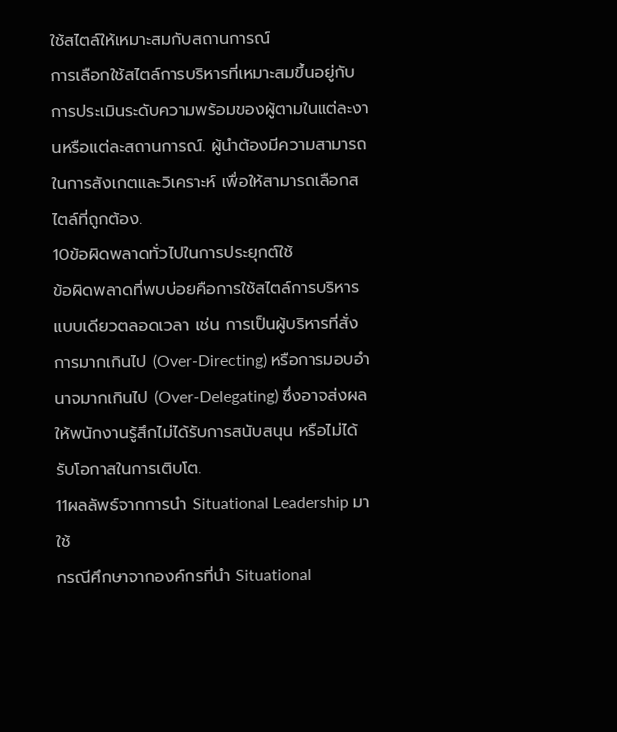ใช้สไตล์ให้เหมาะสมกับสถานการณ์
การเลือกใช้สไตล์การบริหารที่เหมาะสมขึ้นอยู่กับการประเมินระดับความพร้อมของผู้ตามในแต่ละงานหรือแต่ละสถานการณ์. ผู้นำต้องมีความสามารถในการสังเกตและวิเคราะห์ เพื่อให้สามารถเลือกสไตล์ที่ถูกต้อง.
10ข้อผิดพลาดทั่วไปในการประยุกต์ใช้
ข้อผิดพลาดที่พบบ่อยคือการใช้สไตล์การบริหารแบบเดียวตลอดเวลา เช่น การเป็นผู้บริหารที่สั่งการมากเกินไป (Over-Directing) หรือการมอบอำนาจมากเกินไป (Over-Delegating) ซึ่งอาจส่งผลให้พนักงานรู้สึกไม่ได้รับการสนับสนุน หรือไม่ได้รับโอกาสในการเติบโต.
11ผลลัพธ์จากการนำ Situational Leadership มาใช้
กรณีศึกษาจากองค์กรที่นำ Situational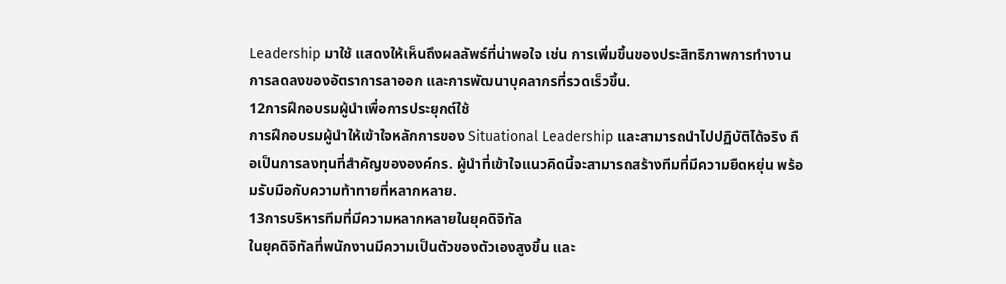Leadership มาใช้ แสดงให้เห็นถึงผลลัพธ์ที่น่าพอใจ เช่น การเพิ่มขึ้นของประสิทธิภาพการทำงาน การลดลงของอัตราการลาออก และการพัฒนาบุคลากรที่รวดเร็วขึ้น.
12การฝึกอบรมผู้นำเพื่อการประยุกต์ใช้
การฝึกอบรมผู้นำให้เข้าใจหลักการของ Situational Leadership และสามารถนำไปปฏิบัติได้จริง ถือเป็นการลงทุนที่สำคัญขององค์กร. ผู้นำที่เข้าใจแนวคิดนี้จะสามารถสร้างทีมที่มีความยืดหยุ่น พร้อมรับมือกับความท้าทายที่หลากหลาย.
13การบริหารทีมที่มีความหลากหลายในยุคดิจิทัล
ในยุคดิจิทัลที่พนักงานมีความเป็นตัวของตัวเองสูงขึ้น และ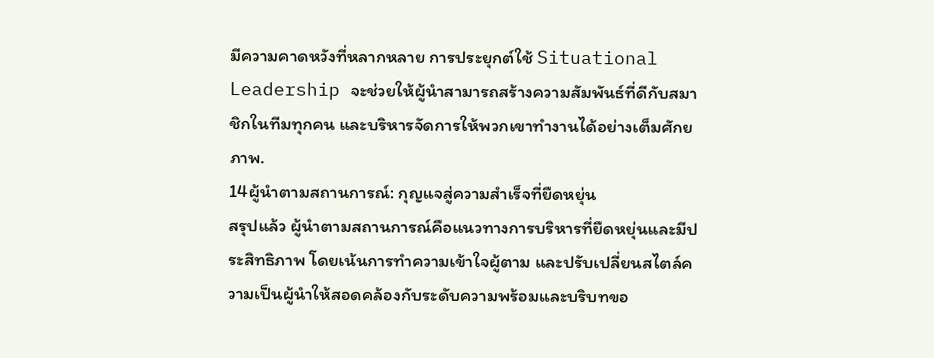มีความคาดหวังที่หลากหลาย การประยุกต์ใช้ Situational Leadership จะช่วยให้ผู้นำสามารถสร้างความสัมพันธ์ที่ดีกับสมาชิกในทีมทุกคน และบริหารจัดการให้พวกเขาทำงานได้อย่างเต็มศักยภาพ.
14ผู้นำตามสถานการณ์: กุญแจสู่ความสำเร็จที่ยืดหยุ่น
สรุปแล้ว ผู้นำตามสถานการณ์คือแนวทางการบริหารที่ยืดหยุ่นและมีประสิทธิภาพ โดยเน้นการทำความเข้าใจผู้ตาม และปรับเปลี่ยนสไตล์ความเป็นผู้นำให้สอดคล้องกับระดับความพร้อมและบริบทขอ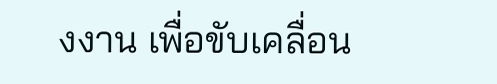งงาน เพื่อขับเคลื่อน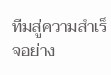ทีมสู่ความสำเร็จอย่าง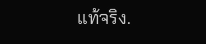แท้จริง.